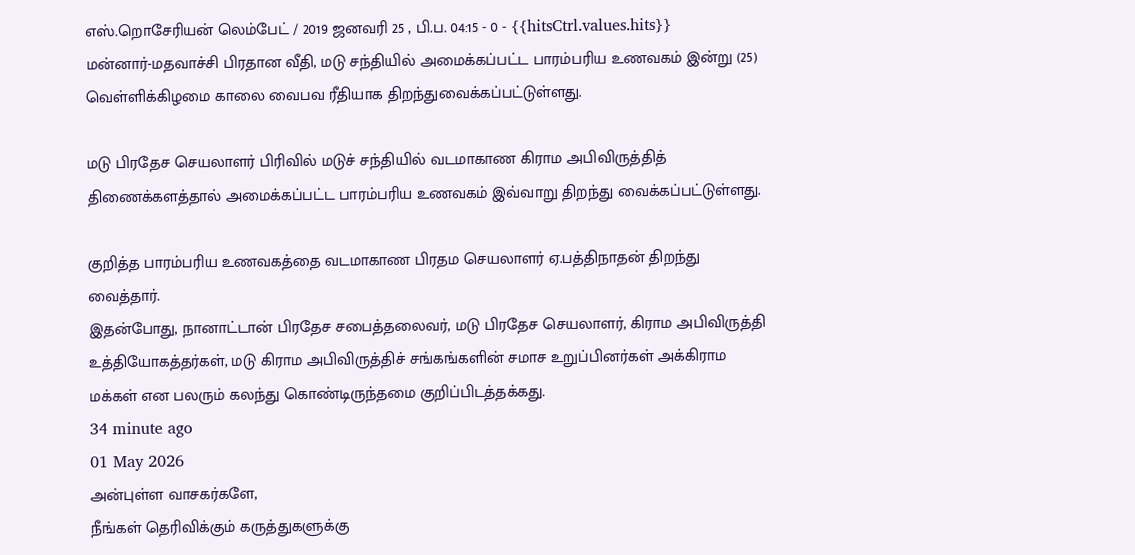எஸ்.றொசேரியன் லெம்பேட் / 2019 ஜனவரி 25 , பி.ப. 04:15 - 0 - {{hitsCtrl.values.hits}}
மன்னார்-மதவாச்சி பிரதான வீதி, மடு சந்தியில் அமைக்கப்பட்ட பாரம்பரிய உணவகம் இன்று (25) வெள்ளிக்கிழமை காலை வைபவ ரீதியாக திறந்துவைக்கப்பட்டுள்ளது.

மடு பிரதேச செயலாளர் பிரிவில் மடுச் சந்தியில் வடமாகாண கிராம அபிவிருத்தித் திணைக்களத்தால் அமைக்கப்பட்ட பாரம்பரிய உணவகம் இவ்வாறு திறந்து வைக்கப்பட்டுள்ளது.

குறித்த பாரம்பரிய உணவகத்தை வடமாகாண பிரதம செயலாளர் ஏ.பத்திநாதன் திறந்து வைத்தார்.
இதன்போது, நானாட்டான் பிரதேச சபைத்தலைவர், மடு பிரதேச செயலாளர், கிராம அபிவிருத்தி உத்தியோகத்தர்கள், மடு கிராம அபிவிருத்திச் சங்கங்களின் சமாச உறுப்பினர்கள் அக்கிராம மக்கள் என பலரும் கலந்து கொண்டிருந்தமை குறிப்பிடத்தக்கது.
34 minute ago
01 May 2026
அன்புள்ள வாசகர்களே,
நீங்கள் தெரிவிக்கும் கருத்துகளுக்கு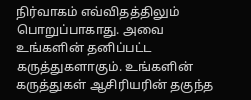நிர்வாகம் எவ்விதத்திலும் பொறுப்பாகாது. அவை உங்களின் தனிப்பட்ட கருத்துகளாகும். உங்களின் கருத்துகள் ஆசிரியரின் தகுந்த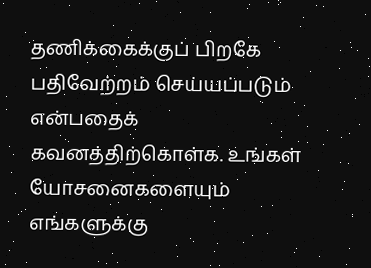தணிக்கைக்குப் பிறகே பதிவேற்றம் செய்யப்படும் என்பதைக் கவனத்திற்கொள்க. உங்கள் யோசனைகளையும் எங்களுக்கு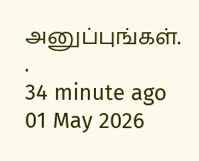அனுப்புங்கள். .
34 minute ago
01 May 2026